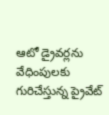ఆటో డ్రైవర్లను వేధింపులకు గురిచేస్తున్న ప్రైవేట్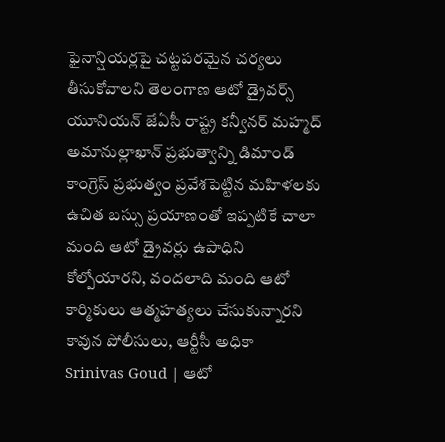ఫైనాన్షియర్లపై చట్టపరమైన చర్యలు తీసుకోవాలని తెలంగాణ ఆటో డ్రైవర్స్ యూనియన్ జేఏసీ రాష్ట్ర కన్వీనర్ మహ్మద్ అమానుల్లాఖాన్ ప్రభుత్వాన్ని డిమాండ్
కాంగ్రెస్ ప్రభుత్వం ప్రవేశపెట్టిన మహిళలకు ఉచిత బస్సు ప్రయాణంతో ఇప్పటికే చాలా మంది ఆటో డ్రైవర్లు ఉపాధిని కోల్పోయారని, వందలాది మంది ఆటో కార్మికులు ఆత్మహత్యలు చేసుకున్నారని కావున పోలీసులు, ఆర్టీసీ అధికా
Srinivas Goud | ఆటో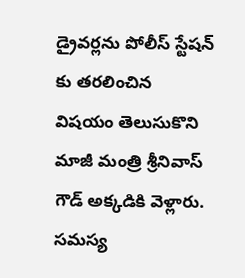డ్రైవర్లను పోలీస్ స్టేషన్ కు తరలించిన విషయం తెలుసుకొని మాజీ మంత్రి శ్రీనివాస్ గౌడ్ అక్కడికి వెళ్లారు. సమస్య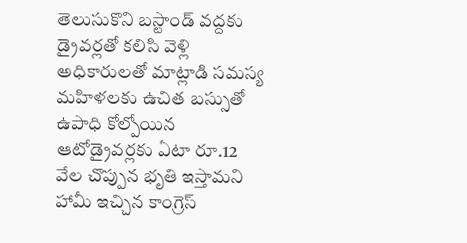తెలుసుకొని బస్టాండ్ వద్దకు డ్రైవర్లతో కలిసి వెళ్లి అధికారులతో మాట్లాడి సమస్య
మహిళలకు ఉచిత బస్సుతో ఉపాధి కోల్పోయిన ఆటోడ్రైవర్లకు ఏటా రూ.12 వేల చొప్పున భృతి ఇస్తామని హామీ ఇచ్చిన కాంగ్రెస్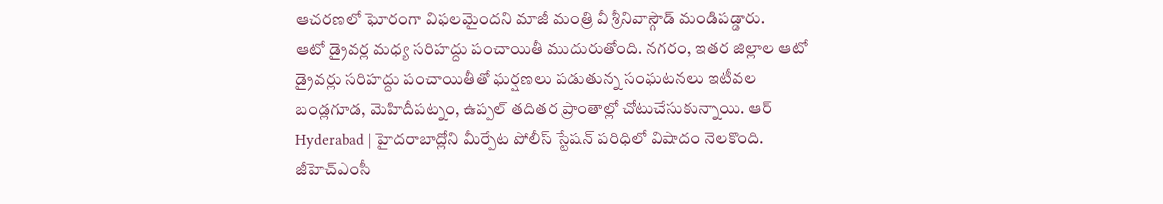ఆచరణలో ఘోరంగా విఫలమైందని మాజీ మంత్రి వీ శ్రీనివాస్గౌడ్ మండిపడ్డారు.
ఆటో డ్రైవర్ల మధ్య సరిహద్దు పంచాయితీ ముదురుతోంది. నగరం, ఇతర జిల్లాల ఆటో డ్రైవర్లు సరిహద్దు పంచాయితీతో ఘర్షణలు పడుతున్న సంఘటనలు ఇటీవల బండ్లగూడ, మెహిదీపట్నం, ఉప్పల్ తదితర ప్రాంతాల్లో చోటుచేసుకున్నాయి. ఆర్
Hyderabad | హైదరాబాద్లోని మీర్పేట పోలీస్ స్టేషన్ పరిధిలో విషాదం నెలకొంది. జీహెచ్ఎంసీ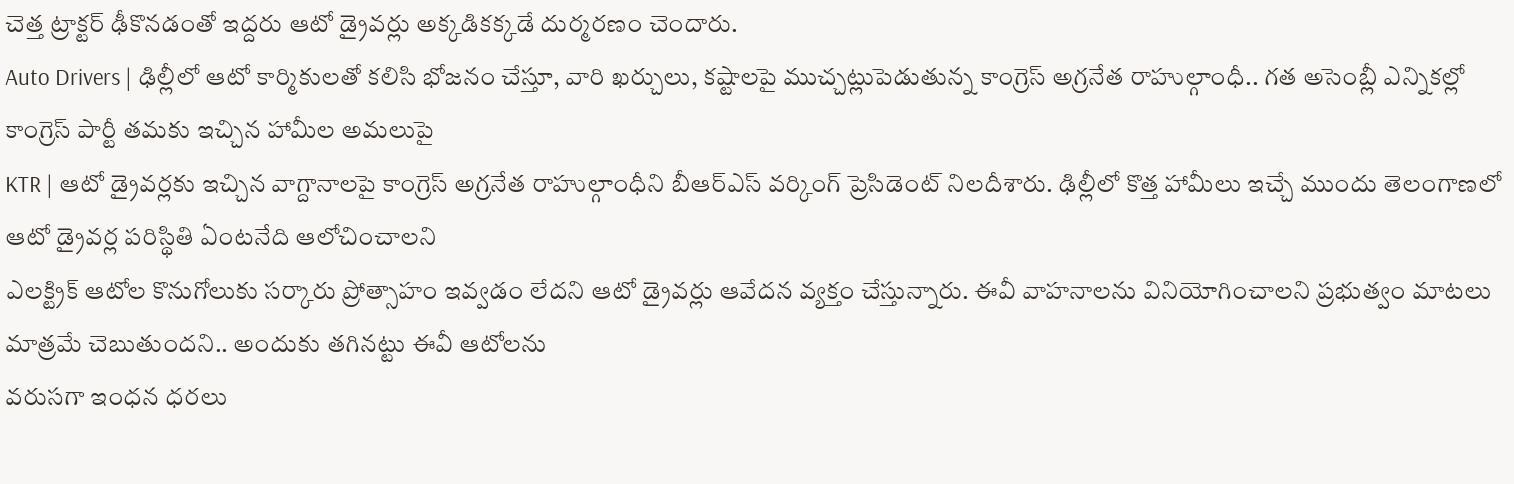చెత్త ట్రాక్టర్ ఢీకొనడంతో ఇద్దరు ఆటో డ్రైవర్లు అక్కడికక్కడే దుర్మరణం చెందారు.
Auto Drivers | ఢిల్లీలో ఆటో కార్మికులతో కలిసి భోజనం చేస్తూ, వారి ఖర్చులు, కష్టాలపై ముచ్చట్లుపెడుతున్న కాంగ్రెస్ అగ్రనేత రాహుల్గాంధీ.. గత అసెంబ్లీ ఎన్నికల్లో కాంగ్రెస్ పార్టీ తమకు ఇచ్చిన హామీల అమలుపై
KTR | ఆటో డ్రైవర్లకు ఇచ్చిన వాగ్దానాలపై కాంగ్రెస్ అగ్రనేత రాహుల్గాంధీని బీఆర్ఎస్ వర్కింగ్ ప్రెసిడెంట్ నిలదీశారు. ఢిల్లీలో కొత్త హామీలు ఇచ్చే ముందు తెలంగాణలో ఆటో డ్రైవర్ల పరిస్థితి ఏంటనేది ఆలోచించాలని
ఎలక్ట్రిక్ ఆటోల కొనుగోలుకు సర్కారు ప్రోత్సాహం ఇవ్వడం లేదని ఆటో డ్రైవర్లు ఆవేదన వ్యక్తం చేస్తున్నారు. ఈవీ వాహనాలను వినియోగించాలని ప్రభుత్వం మాటలు మాత్రమే చెబుతుందని.. అందుకు తగినట్టు ఈవీ ఆటోలను
వరుసగా ఇంధన ధరలు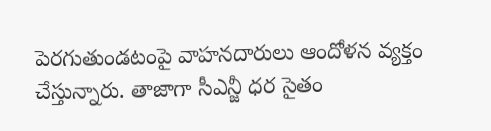పెరగుతుండటంపై వాహనదారులు ఆందోళన వ్యక్తం చేస్తున్నారు. తాజాగా సీఎన్జీ ధర సైతం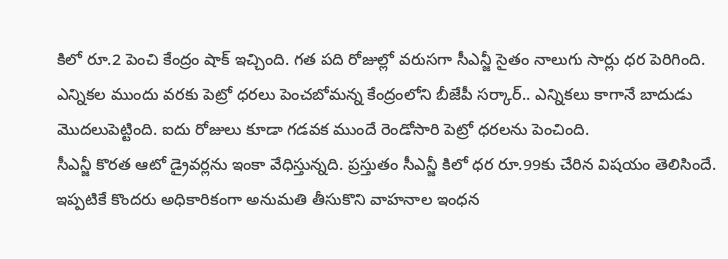కిలో రూ.2 పెంచి కేంద్రం షాక్ ఇచ్చింది. గత పది రోజుల్లో వరుసగా సీఎన్జీ సైతం నాలుగు సార్లు ధర పెరిగింది.
ఎన్నికల ముందు వరకు పెట్రో ధరలు పెంచబోమన్న కేంద్రంలోని బీజేపీ సర్కార్.. ఎన్నికలు కాగానే బాదుడు మొదలుపెట్టింది. ఐదు రోజులు కూడా గడవక ముందే రెండోసారి పెట్రో ధరలను పెంచింది.
సీఎన్జీ కొరత ఆటో డ్రైవర్లను ఇంకా వేధిస్తున్నది. ప్రస్తుతం సీఎన్జీ కిలో ధర రూ.99కు చేరిన విషయం తెలిసిందే. ఇప్పటికే కొందరు అధికారికంగా అనుమతి తీసుకొని వాహనాల ఇంధన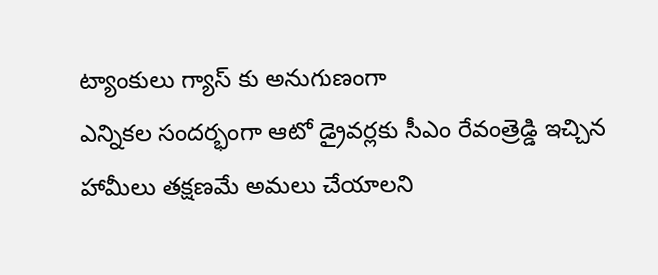ట్యాంకులు గ్యాస్ కు అనుగుణంగా
ఎన్నికల సందర్భంగా ఆటో డ్రైవర్లకు సీఎం రేవంత్రెడ్డి ఇచ్చిన హామీలు తక్షణమే అమలు చేయాలని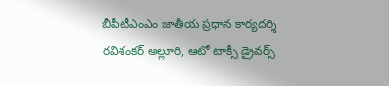బీపీటీఎంఎం జాతీయ ప్రధాన కార్యదర్శి రవిశంకర్ అల్లూరి, ఆటో టాక్సీ డ్రైవర్స్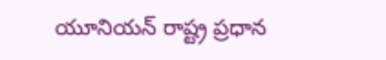యూనియన్ రాష్ట్ర ప్రధాన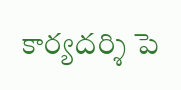కార్యదర్శి పె